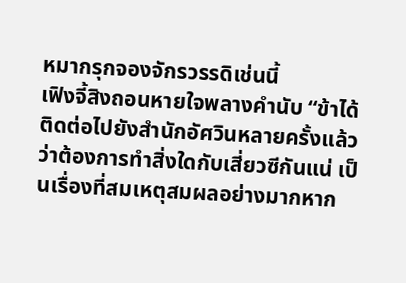หมากรุกจองจักรวรรดิเช่นนี้
เฟิงจี้สิงถอนหายใจพลางคำนับ “ข้าได้ติดต่อไปยังสำนักอัศวินหลายครั้งแล้วว่าต้องการทำสิ่งใดกับเสี่ยวซีกันแน่ เป็นเรื่องที่สมเหตุสมผลอย่างมากหาก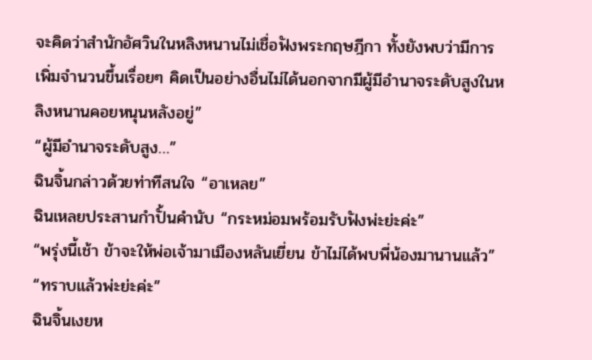จะคิดว่าสำนักอัศวินในหลิงหนานไม่เชื่อฟังพระกฤษฎีกา ทั้งยังพบว่ามีการเพิ่มจำนวนขึ้นเรื่อยๆ คิดเป็นอย่างอื่นไม่ได้นอกจากมีผู้มีอำนาจระดับสูงในหลิงหนานคอยหนุนหลังอยู่”
“ผู้มีอำนาจระดับสูง…”
ฉินจิ้นกล่าวด้วยท่าทีสนใจ “อาเหลย”
ฉินเหลยประสานกำปั้นคำนับ “กระหม่อมพร้อมรับฟังพ่ะย่ะค่ะ”
“พรุ่งนี้เช้า ข้าจะให้พ่อเจ้ามาเมืองหลันเยี่ยน ข้าไม่ได้พบพี่น้องมานานแล้ว”
“ทราบแล้วพ่ะย่ะค่ะ”
ฉินจิ้นเงยห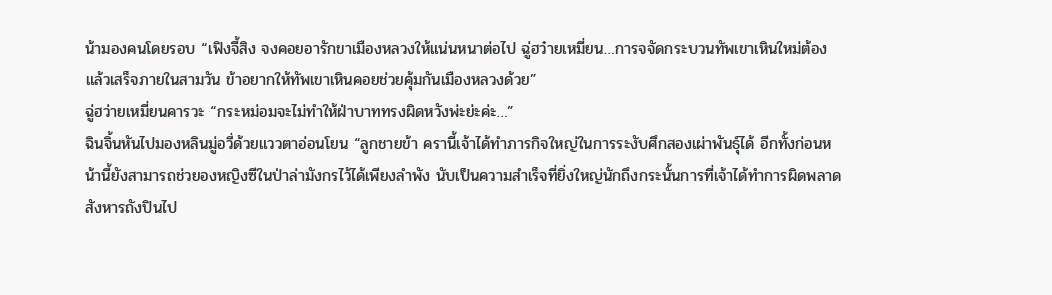น้ามองคนโดยรอบ “เฟิงจี้สิง จงคอยอารักขาเมืองหลวงให้แน่นหนาต่อไป ฉู่ฮว๋ายเหมี่ยน…การจจัดกระบวนทัพเขาเหินใหม่ต้องแล้วเสร็จภายในสามวัน ข้าอยากให้ทัพเขาเหินคอยช่วยคุ้มกันเมืองหลวงด้วย”
ฉู่ฮว่ายเหมี่ยนคารวะ “กระหม่อมจะไม่ทำให้ฝ่าบาททรงผิดหวังพ่ะย่ะค่ะ…”
ฉินจิ้นหันไปมองหลินมู่อวี่ด้วยแววตาอ่อนโยน “ลูกชายข้า ครานี้เจ้าได้ทำภารกิจใหญ่ในการระงับศึกสองเผ่าพันธุ์ได้ อีกทั้งก่อนหน้านี้ยังสามารถช่วยองหญิงซีในป่าล่ามังกรไว้ได้เพียงลำพัง นับเป็นความสำเร็จที่ยิ่งใหญ่นักถึงกระนั้นการที่เจ้าได้ทำการผิดพลาดสังหารถังปินไป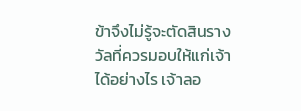ข้าจึงไม่รู้จะตัดสินรางวัลที่ควรมอบให้แก่เจ้าได้อย่างไร เจ้าลอ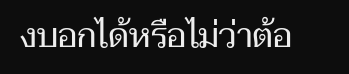งบอกได้หรือไม่ว่าต้อ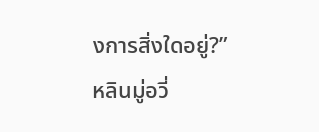งการสิ่งใดอยู่?”
หลินมู่อวี่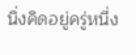นิ่งคิดอยู่ครู่หนึ่ง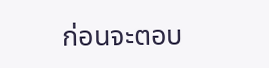ก่อนจะตอบ